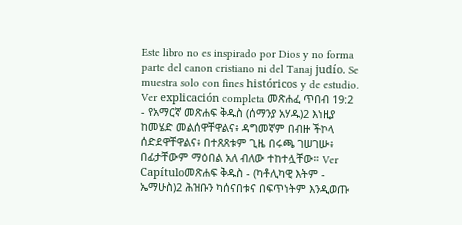Este libro no es inspirado por Dios y no forma parte del canon cristiano ni del Tanaj judío. Se muestra solo con fines históricos y de estudio. Ver explicación completa መጽሐፈ ጥበብ 19:2 - የአማርኛ መጽሐፍ ቅዱስ (ሰማንያ አሃዱ)2 እነዚያ ከመሄድ መልሰዋቸዋልና፥ ዳግመኛም በብዙ ችኮላ ሰድደዋቸዋልና፥ በተጸጸቱም ጊዜ በሩጫ ገሠገሡ፥ በፊታቸውም ማዕበል አለ ብለው ተከተሏቸው። Ver Capítuloመጽሐፍ ቅዱስ - (ካቶሊካዊ እትም - ኤማሁስ)2 ሕዝቡን ካሰናበቱና በፍጥነትም እንዲወጡ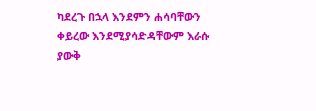ካደረጉ በኋላ እንደምን ሐሳባቸውን ቀይረው እንደሚያሳድዳቸውም እራሱ ያውቅ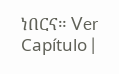ነበርና። Ver Capítulo |